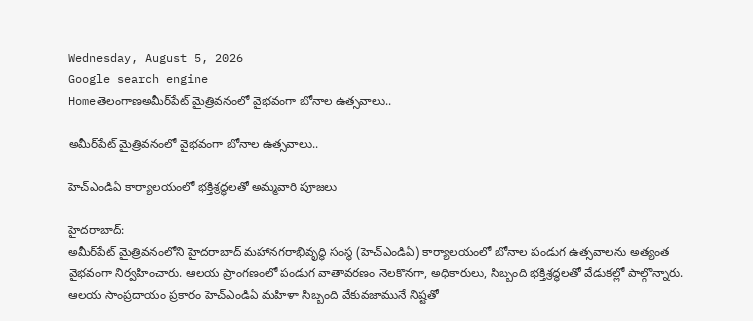Wednesday, August 5, 2026
Google search engine
Homeతెలంగాణఅమీర్‌పేట్ మైత్రివనంలో వైభవంగా బోనాల ఉత్సవాలు..

అమీర్‌పేట్ మైత్రివనంలో వైభవంగా బోనాల ఉత్సవాలు..

హెచ్‌ఎండిఏ కార్యాలయంలో భక్తిశ్రద్ధలతో అమ్మవారి పూజలు

హైదరాబాద్:
అమీర్‌పేట్ మైత్రివనంలోని హైదరాబాద్ మహానగరాభివృద్ధి సంస్థ (హెచ్‌ఎండిఏ) కార్యాలయంలో బోనాల పండుగ ఉత్సవాలను అత్యంత వైభవంగా నిర్వహించారు. ఆలయ ప్రాంగణంలో పండుగ వాతావరణం నెలకొనగా, అధికారులు, సిబ్బంది భక్తిశ్రద్ధలతో వేడుకల్లో పాల్గొన్నారు.
ఆలయ సాంప్రదాయం ప్రకారం హెచ్‌ఎండిఏ మహిళా సిబ్బంది వేకువజామునే నిష్టతో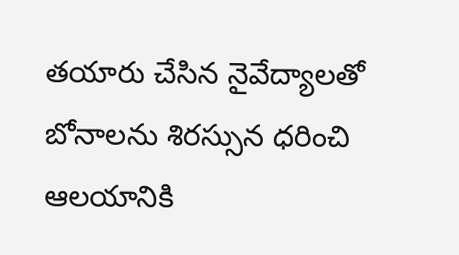తయారు చేసిన నైవేద్యాలతో బోనాలను శిరస్సున ధరించి ఆలయానికి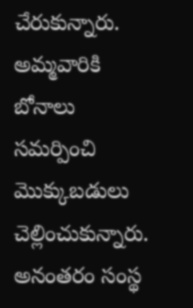చేరుకున్నారు. అమ్మవారికి బోనాలు సమర్పించి మొక్కుబడులు చెల్లించుకున్నారు. అనంతరం సంస్థ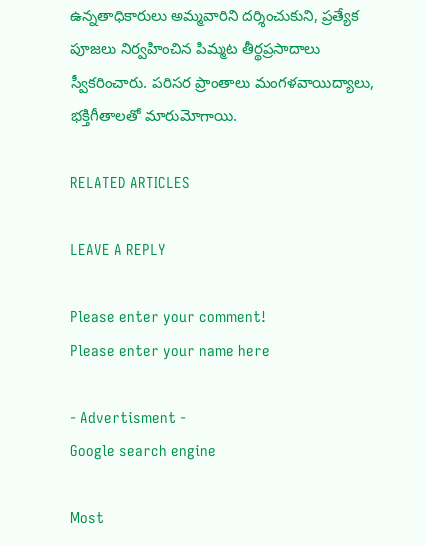ఉన్నతాధికారులు అమ్మవారిని దర్శించుకుని, ప్రత్యేక పూజలు నిర్వహించిన పిమ్మట తీర్థప్రసాదాలు స్వీకరించారు. పరిసర ప్రాంతాలు మంగళవాయిద్యాలు, భక్తిగీతాలతో మారుమోగాయి.

RELATED ARTICLES

LEAVE A REPLY

Please enter your comment!
Please enter your name here

- Advertisment -
Google search engine

Most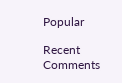Popular

Recent Comments